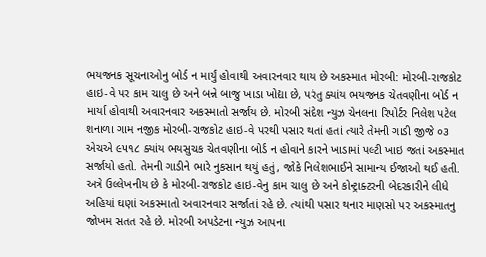ભયજનક સૂચનાઓનુ બોર્ડ ન માર્યું હોવાથી અવારનવાર થાય છે અકસ્માત મોરબી: મોરબી-રાજકોટ હાઇ-વે પર કામ ચાલુ છે અને બન્ને બાજુ ખાડા ખોદ્યા છે, પરંતુ ક્યાંય ભયજનક ચેતવણીના બોર્ડ ન માર્યા હોવાથી અવારનવાર અકસ્માતો સર્જાય છે. મોરબી સંદેશ ન્યુઝ ચેનલના રિપોર્ટર નિલેશ પટેલ શનાળા ગામ નજીક મોરબી-રાજકોટ હાઇ-વે પરથી પસાર થતાં હતાં ત્યારે તેમની ગાડી જીજે ૦૩ એચએ ૯૫૧૮ ક્યાંય ભયસુચક ચેતવણીના બોર્ડ ન હોવાને કારને ખાડામાં પલ્ટી ખાઇ જતાં અકસ્માત સર્જાયો હતો. તેમની ગાડીને ભારે નુકસાન થયું હતું, જોકે નિલેશભાઈને સામાન્ય ઈજાઓ થઈ હતી. અત્રે ઉલ્લેખનીય છે કે મોરબી-રાજકોટ હાઇ-વેનુ કામ ચાલુ છે અને કોન્ટ્રાક્ટરની બેદરકારીને લીધે અહિયાં ઘણાં અકસ્માતો અવારનવાર સર્જાતાં રહે છે. ત્યાંથી પસાર થનાર માણસો પર અકસ્માતનુ જોખમ સતત રહે છે. મોરબી અપડેટના ન્યુઝ આપના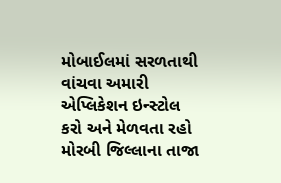મોબાઈલમાં સરળતાથી વાંચવા અમારી એપ્લિકેશન ઇન્સ્ટોલ કરો અને મેળવતા રહો મોરબી જિલ્લાના તાજા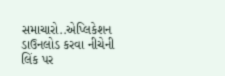સમાચારો..એપ્લિકેશન ડાઉનલોડ કરવા નીચેની લિંક પર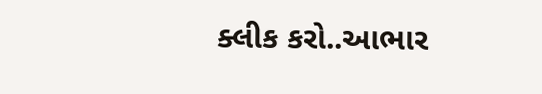ક્લીક કરો..આભાર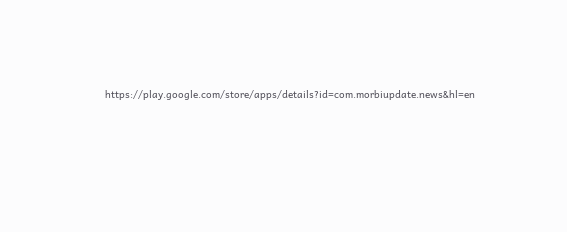https://play.google.com/store/apps/details?id=com.morbiupdate.news&hl=en